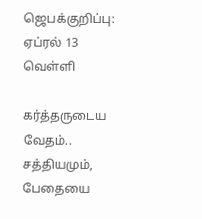ஜெபக்குறிப்பு: ஏப்ரல் 13 வெள்ளி

கர்த்தருடைய வேதம்.. சத்தியமும், பேதையை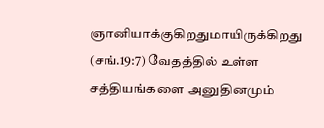ஞானியாக்குகிறதுமாயிருக்கிறது (சங்.19:7) வேதத்தில் உள்ள சத்தியங்களை அனுதினமும்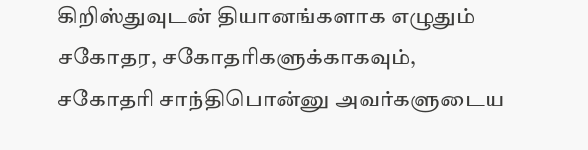கிறிஸ்துவுடன் தியானங்களாக எழுதும் சகோதர, சகோதரிகளுக்காகவும், சகோதரி சாந்திபொன்னு அவர்களுடைய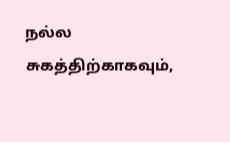நல்ல சுகத்திற்காகவும்,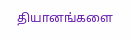தியானங்களை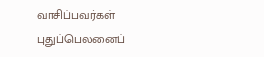வாசிப்பவர்கள் புதுப்பெலனைப்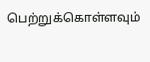பெற்றுக்கொள்ளவும்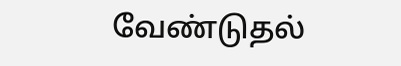வேண்டுதல்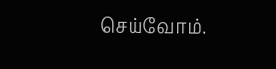செய்வோம்.